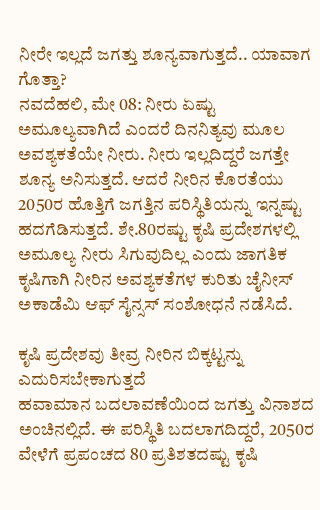ನೀರೇ ಇಲ್ಲದೆ ಜಗತ್ತು ಶೂನ್ಯವಾಗುತ್ತದೆ.. ಯಾವಾಗ ಗೊತ್ತಾ?
ನವದೆಹಲಿ, ಮೇ 08: ನೀರು ಏಷ್ಟು ಅಮೂಲ್ಯವಾಗಿದೆ ಎಂದರೆ ದಿನನಿತ್ಯವು ಮೂಲ ಅವಶ್ಯಕತೆಯೇ ನೀರು. ನೀರು ಇಲ್ಲದಿದ್ದರೆ ಜಗತ್ತೇ ಶೂನ್ಯ ಅನಿಸುತ್ತದೆ. ಆದರೆ ನೀರಿನ ಕೊರತೆಯು 2050ರ ಹೊತ್ತಿಗೆ ಜಗತ್ತಿನ ಪರಿಸ್ಥಿತಿಯನ್ನು ಇನ್ನಷ್ಟು ಹದಗೆಡಿಸುತ್ತದೆ. ಶೇ.80ರಷ್ಟು ಕೃಷಿ ಪ್ರದೇಶಗಳಲ್ಲಿ ಅಮೂಲ್ಯ ನೀರು ಸಿಗುವುದಿಲ್ಲ ಎಂದು ಜಾಗತಿಕ ಕೃಷಿಗಾಗಿ ನೀರಿನ ಅವಶ್ಯಕತೆಗಳ ಕುರಿತು ಚೈನೀಸ್ ಅಕಾಡೆಮಿ ಆಫ್ ಸೈನ್ಸಸ್ ಸಂಶೋಧನೆ ನಡೆಸಿದೆ.

ಕೃಷಿ ಪ್ರದೇಶವು ತೀವ್ರ ನೀರಿನ ಬಿಕ್ಕಟ್ಟನ್ನು ಎದುರಿಸಬೇಕಾಗುತ್ತದೆ
ಹವಾಮಾನ ಬದಲಾವಣೆಯಿಂದ ಜಗತ್ತು ವಿನಾಶದ ಅಂಚಿನಲ್ಲಿದೆ. ಈ ಪರಿಸ್ಥಿತಿ ಬದಲಾಗದಿದ್ದರೆ, 2050ರ ವೇಳೆಗೆ ಪ್ರಪಂಚದ 80 ಪ್ರತಿಶತದಷ್ಟು ಕೃಷಿ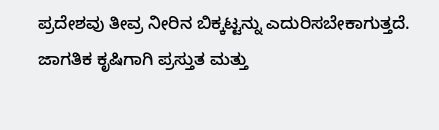ಪ್ರದೇಶವು ತೀವ್ರ ನೀರಿನ ಬಿಕ್ಕಟ್ಟನ್ನು ಎದುರಿಸಬೇಕಾಗುತ್ತದೆ. ಜಾಗತಿಕ ಕೃಷಿಗಾಗಿ ಪ್ರಸ್ತುತ ಮತ್ತು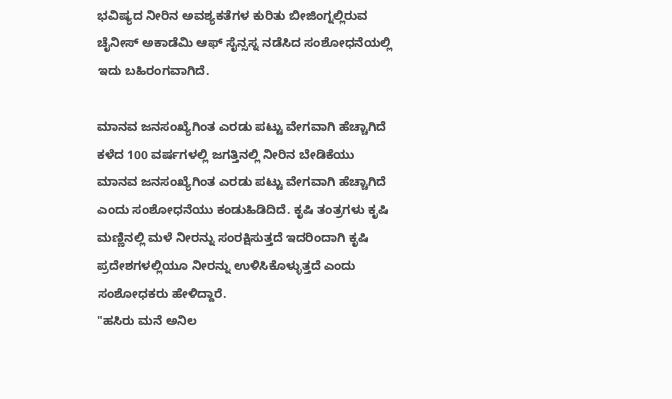ಭವಿಷ್ಯದ ನೀರಿನ ಅವಶ್ಯಕತೆಗಳ ಕುರಿತು ಬೀಜಿಂಗ್ನಲ್ಲಿರುವ ಚೈನೀಸ್ ಅಕಾಡೆಮಿ ಆಫ್ ಸೈನ್ಸಸ್ನ ನಡೆಸಿದ ಸಂಶೋಧನೆಯಲ್ಲಿ ಇದು ಬಹಿರಂಗವಾಗಿದೆ.

ಮಾನವ ಜನಸಂಖ್ಯೆಗಿಂತ ಎರಡು ಪಟ್ಟು ವೇಗವಾಗಿ ಹೆಚ್ಚಾಗಿದೆ
ಕಳೆದ 100 ವರ್ಷಗಳಲ್ಲಿ ಜಗತ್ತಿನಲ್ಲಿ ನೀರಿನ ಬೇಡಿಕೆಯು ಮಾನವ ಜನಸಂಖ್ಯೆಗಿಂತ ಎರಡು ಪಟ್ಟು ವೇಗವಾಗಿ ಹೆಚ್ಚಾಗಿದೆ ಎಂದು ಸಂಶೋಧನೆಯು ಕಂಡುಹಿಡಿದಿದೆ. ಕೃಷಿ ತಂತ್ರಗಳು ಕೃಷಿ ಮಣ್ಣಿನಲ್ಲಿ ಮಳೆ ನೀರನ್ನು ಸಂರಕ್ಷಿಸುತ್ತದೆ ಇದರಿಂದಾಗಿ ಕೃಷಿ ಪ್ರದೇಶಗಳಲ್ಲಿಯೂ ನೀರನ್ನು ಉಳಿಸಿಕೊಳ್ಳುತ್ತದೆ ಎಂದು ಸಂಶೋಧಕರು ಹೇಳಿದ್ದಾರೆ.
"ಹಸಿರು ಮನೆ ಅನಿಲ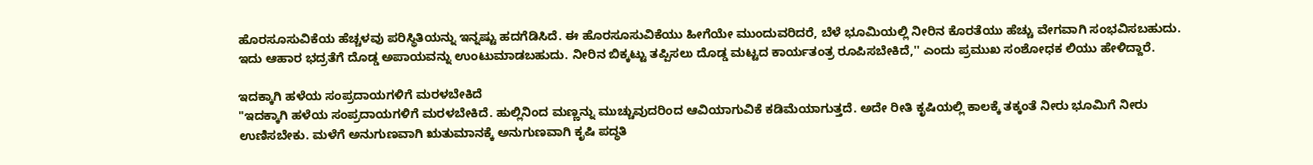ಹೊರಸೂಸುವಿಕೆಯ ಹೆಚ್ಚಳವು ಪರಿಸ್ಥಿತಿಯನ್ನು ಇನ್ನಷ್ಟು ಹದಗೆಡಿಸಿದೆ. ಈ ಹೊರಸೂಸುವಿಕೆಯು ಹೀಗೆಯೇ ಮುಂದುವರಿದರೆ, ಬೆಳೆ ಭೂಮಿಯಲ್ಲಿ ನೀರಿನ ಕೊರತೆಯು ಹೆಚ್ಚು ವೇಗವಾಗಿ ಸಂಭವಿಸಬಹುದು. ಇದು ಆಹಾರ ಭದ್ರತೆಗೆ ದೊಡ್ಡ ಅಪಾಯವನ್ನು ಉಂಟುಮಾಡಬಹುದು. ನೀರಿನ ಬಿಕ್ಕಟ್ಟು ತಪ್ಪಿಸಲು ದೊಡ್ಡ ಮಟ್ಟದ ಕಾರ್ಯತಂತ್ರ ರೂಪಿಸಬೇಕಿದೆ,'' ಎಂದು ಪ್ರಮುಖ ಸಂಶೋಧಕ ಲಿಯು ಹೇಳಿದ್ದಾರೆ.

ಇದಕ್ಕಾಗಿ ಹಳೆಯ ಸಂಪ್ರದಾಯಗಳಿಗೆ ಮರಳಬೇಕಿದೆ
"ಇದಕ್ಕಾಗಿ ಹಳೆಯ ಸಂಪ್ರದಾಯಗಳಿಗೆ ಮರಳಬೇಕಿದೆ. ಹುಲ್ಲಿನಿಂದ ಮಣ್ಣನ್ನು ಮುಚ್ಚುವುದರಿಂದ ಆವಿಯಾಗುವಿಕೆ ಕಡಿಮೆಯಾಗುತ್ತದೆ. ಅದೇ ರೀತಿ ಕೃಷಿಯಲ್ಲಿ ಕಾಲಕ್ಕೆ ತಕ್ಕಂತೆ ನೀರು ಭೂಮಿಗೆ ನೀರು ಉಣಿಸಬೇಕು. ಮಳೆಗೆ ಅನುಗುಣವಾಗಿ ಋತುಮಾನಕ್ಕೆ ಅನುಗುಣವಾಗಿ ಕೃಷಿ ಪದ್ಧತಿ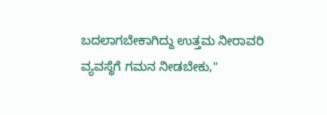ಬದಲಾಗಬೇಕಾಗಿದ್ದು ಉತ್ತಮ ನೀರಾವರಿ ವ್ಯವಸ್ಥೆಗೆ ಗಮನ ನೀಡಬೇಕು,"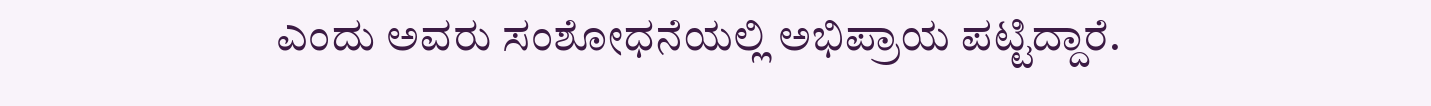ಎಂದು ಅವರು ಸಂಶೋಧನೆಯಲ್ಲಿ ಅಭಿಪ್ರಾಯ ಪಟ್ಟಿದ್ದಾರೆ.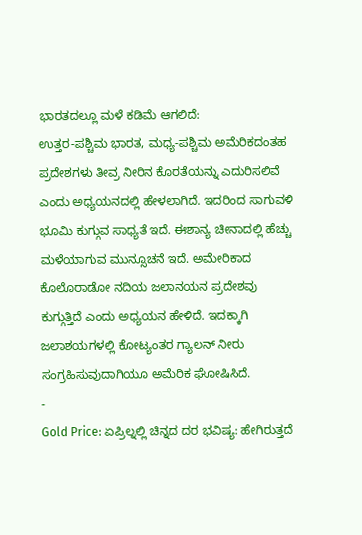ಭಾರತದಲ್ಲೂ ಮಳೆ ಕಡಿಮೆ ಆಗಲಿದೆ:
ಉತ್ತರ-ಪಶ್ಚಿಮ ಭಾರತ, ಮಧ್ಯ-ಪಶ್ಚಿಮ ಅಮೆರಿಕದಂತಹ ಪ್ರದೇಶಗಳು ತೀವ್ರ ನೀರಿನ ಕೊರತೆಯನ್ನು ಎದುರಿಸಲಿವೆ ಎಂದು ಅಧ್ಯಯನದಲ್ಲಿ ಹೇಳಲಾಗಿದೆ. ಇದರಿಂದ ಸಾಗುವಳಿ ಭೂಮಿ ಕುಗ್ಗುವ ಸಾಧ್ಯತೆ ಇದೆ. ಈಶಾನ್ಯ ಚೀನಾದಲ್ಲಿ ಹೆಚ್ಚು ಮಳೆಯಾಗುವ ಮುನ್ಸೂಚನೆ ಇದೆ. ಅಮೇರಿಕಾದ ಕೊಲೊರಾಡೋ ನದಿಯ ಜಲಾನಯನ ಪ್ರದೇಶವು ಕುಗ್ಗುತ್ತಿದೆ ಎಂದು ಅಧ್ಯಯನ ಹೇಳಿದೆ. ಇದಕ್ಕಾಗಿ ಜಲಾಶಯಗಳಲ್ಲಿ ಕೋಟ್ಯಂತರ ಗ್ಯಾಲನ್ ನೀರು ಸಂಗ್ರಹಿಸುವುದಾಗಿಯೂ ಅಮೆರಿಕ ಘೋಷಿಸಿದೆ.
-
Gold Price: ಏಪ್ರಿಲ್ನಲ್ಲಿ ಚಿನ್ನದ ದರ ಭವಿಷ್ಯ: ಹೇಗಿರುತ್ತದೆ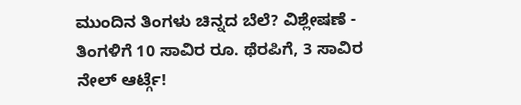ಮುಂದಿನ ತಿಂಗಳು ಚಿನ್ನದ ಬೆಲೆ? ವಿಶ್ಲೇಷಣೆ -
ತಿಂಗಳಿಗೆ 10 ಸಾವಿರ ರೂ. ಥೆರಪಿಗೆ, 3 ಸಾವಿರ ನೇಲ್ ಆರ್ಟ್ಗೆ!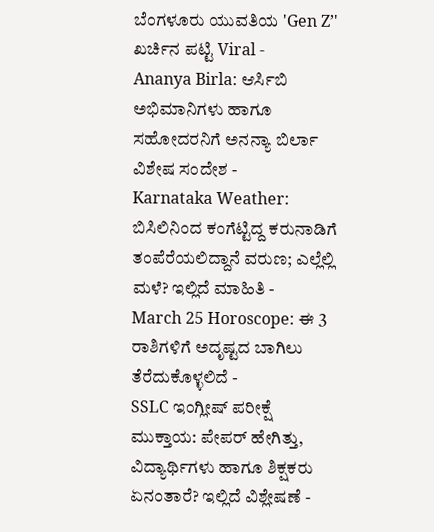ಬೆಂಗಳೂರು ಯುವತಿಯ 'Gen Z’' ಖರ್ಚಿನ ಪಟ್ಟಿ Viral -
Ananya Birla: ಆರ್ಸಿಬಿ ಅಭಿಮಾನಿಗಳು ಹಾಗೂ ಸಹೋದರನಿಗೆ ಅನನ್ಯಾ ಬಿರ್ಲಾ ವಿಶೇಷ ಸಂದೇಶ -
Karnataka Weather: ಬಿಸಿಲಿನಿಂದ ಕಂಗೆಟ್ಟಿದ್ದ ಕರುನಾಡಿಗೆ ತಂಪೆರೆಯಲಿದ್ದಾನೆ ವರುಣ; ಎಲ್ಲೆಲ್ಲಿ ಮಳೆ? ಇಲ್ಲಿದೆ ಮಾಹಿತಿ -
March 25 Horoscope: ಈ 3 ರಾಶಿಗಳಿಗೆ ಅದೃಷ್ಟದ ಬಾಗಿಲು ತೆರೆದುಕೊಳ್ಳಲಿದೆ -
SSLC ಇಂಗ್ಲೀಷ್ ಪರೀಕ್ಷೆ ಮುಕ್ತಾಯ: ಪೇಪರ್ ಹೇಗಿತ್ತು, ವಿದ್ಯಾರ್ಥಿಗಳು ಹಾಗೂ ಶಿಕ್ಷಕರು ಏನಂತಾರೆ? ಇಲ್ಲಿದೆ ವಿಶ್ಲೇಷಣೆ -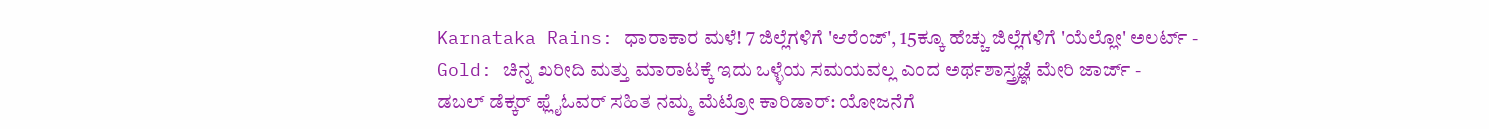Karnataka Rains: ಧಾರಾಕಾರ ಮಳೆ! 7 ಜಿಲ್ಲೆಗಳಿಗೆ 'ಆರೆಂಜ್', 15ಕ್ಕೂ ಹೆಚ್ಚು ಜಿಲ್ಲೆಗಳಿಗೆ 'ಯೆಲ್ಲೋ' ಅಲರ್ಟ್ -
Gold: ಚಿನ್ನ ಖರೀದಿ ಮತ್ತು ಮಾರಾಟಕ್ಕೆ ಇದು ಒಳ್ಳೆಯ ಸಮಯವಲ್ಲ ಎಂದ ಅರ್ಥಶಾಸ್ತ್ರಜ್ಞೆ ಮೇರಿ ಜಾರ್ಜ್ -
ಡಬಲ್ ಡೆಕ್ಕರ್ ಫ್ಲೈಓವರ್ ಸಹಿತ ನಮ್ಮ ಮೆಟ್ರೋ ಕಾರಿಡಾರ್: ಯೋಜನೆಗೆ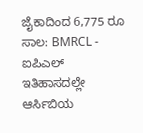ಜೈಕಾದಿಂದ 6,775 ರೂ ಸಾಲ: BMRCL -
ಐಪಿಎಲ್ ಇತಿಹಾಸದಲ್ಲೇ ಆರ್ಸಿಬಿಯ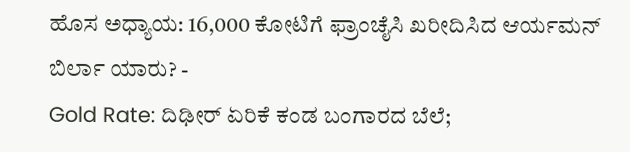ಹೊಸ ಅಧ್ಯಾಯ: 16,000 ಕೋಟಿಗೆ ಫ್ರಾಂಚೈಸಿ ಖರೀದಿಸಿದ ಆರ್ಯಮನ್ ಬಿರ್ಲಾ ಯಾರು? -
Gold Rate: ದಿಢೀರ್ ಏರಿಕೆ ಕಂಡ ಬಂಗಾರದ ಬೆಲೆ;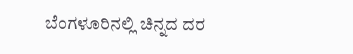ಬೆಂಗಳೂರಿನಲ್ಲಿ ಚಿನ್ನದ ದರ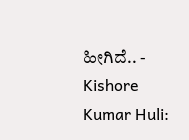ಹೀಗಿದೆ.. -
Kishore Kumar Huli: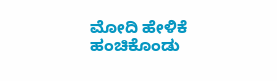ಮೋದಿ ಹೇಳಿಕೆ ಹಂಚಿಕೊಂಡು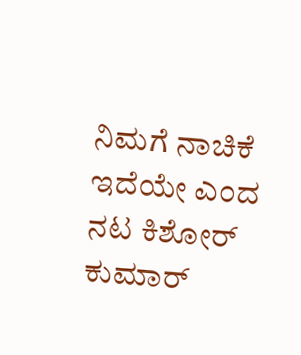ನಿಮಗೆ ನಾಚಿಕೆ ಇದೆಯೇ ಎಂದ ನಟ ಕಿಶೋರ್ ಕುಮಾರ್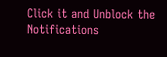Click it and Unblock the Notifications